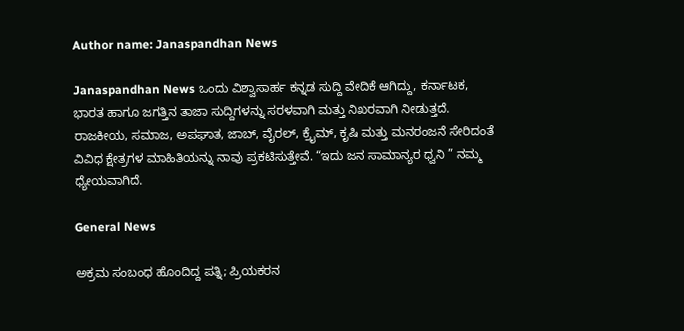Author name: Janaspandhan News

Janaspandhan News ಒಂದು ವಿಶ್ವಾಸಾರ್ಹ ಕನ್ನಡ ಸುದ್ದಿ ವೇದಿಕೆ ಆಗಿದ್ದು, ಕರ್ನಾಟಕ, ಭಾರತ ಹಾಗೂ ಜಗತ್ತಿನ ತಾಜಾ ಸುದ್ದಿಗಳನ್ನು ಸರಳವಾಗಿ ಮತ್ತು ನಿಖರವಾಗಿ ನೀಡುತ್ತದೆ. ರಾಜಕೀಯ, ಸಮಾಜ, ಅಪಘಾತ, ಜಾಬ್‌, ವೈರಲ್‌, ಕ್ರೈಮ್, ಕೃಷಿ ಮತ್ತು ಮನರಂಜನೆ ಸೇರಿದಂತೆ ವಿವಿಧ ಕ್ಷೇತ್ರಗಳ ಮಾಹಿತಿಯನ್ನು ನಾವು ಪ್ರಕಟಿಸುತ್ತೇವೆ. “ಇದು ಜನ ಸಾಮಾನ್ಯರ ಧ್ವನಿ ” ನಮ್ಮ ಧ್ಯೇಯವಾಗಿದೆ.

General News

ಅಕ್ರಮ ಸಂಬಂಧ ಹೊಂದಿದ್ದ ಪತ್ನಿ; ಪ್ರಿಯಕರನ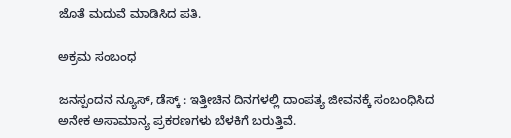ಜೊತೆ ಮದುವೆ ಮಾಡಿಸಿದ ಪತಿ.

ಅಕ್ರಮ ಸಂಬಂಧ

ಜನಸ್ಪಂದನ ನ್ಯೂಸ್‌, ಡೆಸ್ಕ್‌ : ಇತ್ತೀಚಿನ ದಿನಗಳಲ್ಲಿ ದಾಂಪತ್ಯ ಜೀವನಕ್ಕೆ ಸಂಬಂಧಿಸಿದ ಅನೇಕ ಅಸಾಮಾನ್ಯ ಪ್ರಕರಣಗಳು ಬೆಳಕಿಗೆ ಬರುತ್ತಿವೆ.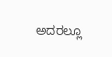ಅದರಲ್ಲೂ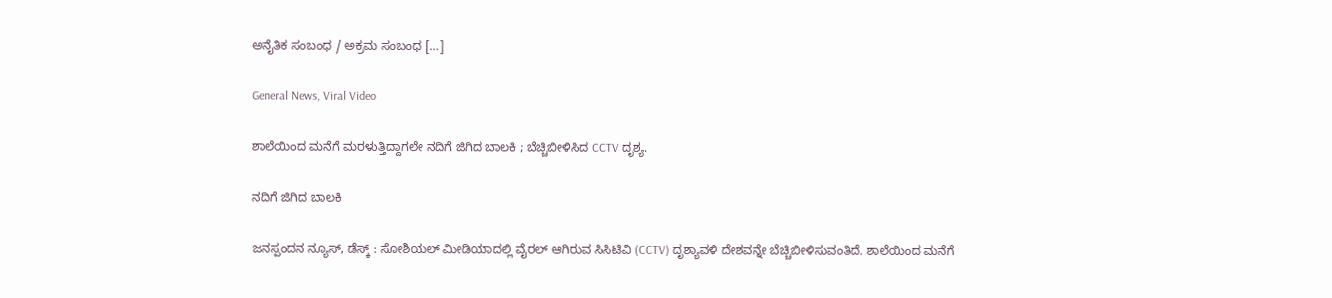ಅನೈತಿಕ ಸಂಬಂಧ / ಅಕ್ರಮ ಸಂಬಂಧ […]

General News, Viral Video

ಶಾಲೆಯಿಂದ ಮನೆಗೆ ಮರಳುತ್ತಿದ್ದಾಗಲೇ ನದಿಗೆ ಜಿಗಿದ ಬಾಲಕಿ ; ಬೆಚ್ಚಿಬೀಳಿಸಿದ CCTV ದೃಶ್ಯ.

ನದಿಗೆ ಜಿಗಿದ ಬಾಲಕಿ

ಜನಸ್ಪಂದನ ನ್ಯೂಸ್‌, ಡೆಸ್ಕ್‌ : ಸೋಶಿಯಲ್ ಮೀಡಿಯಾದಲ್ಲಿ ವೈರಲ್ ಆಗಿರುವ ಸಿಸಿಟಿವಿ (CCTV) ದೃಶ್ಯಾವಳಿ ದೇಶವನ್ನೇ ಬೆಚ್ಚಿಬೀಳಿಸುವಂತಿದೆ. ಶಾಲೆಯಿಂದ ಮನೆಗೆ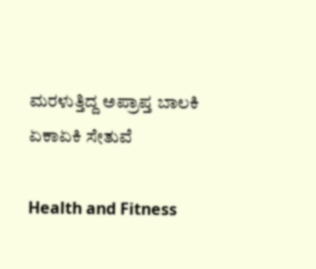ಮರಳುತ್ತಿದ್ದ ಅಪ್ರಾಪ್ತ ಬಾಲಕಿ ಏಕಾಏಕಿ ಸೇತುವೆ

Health and Fitness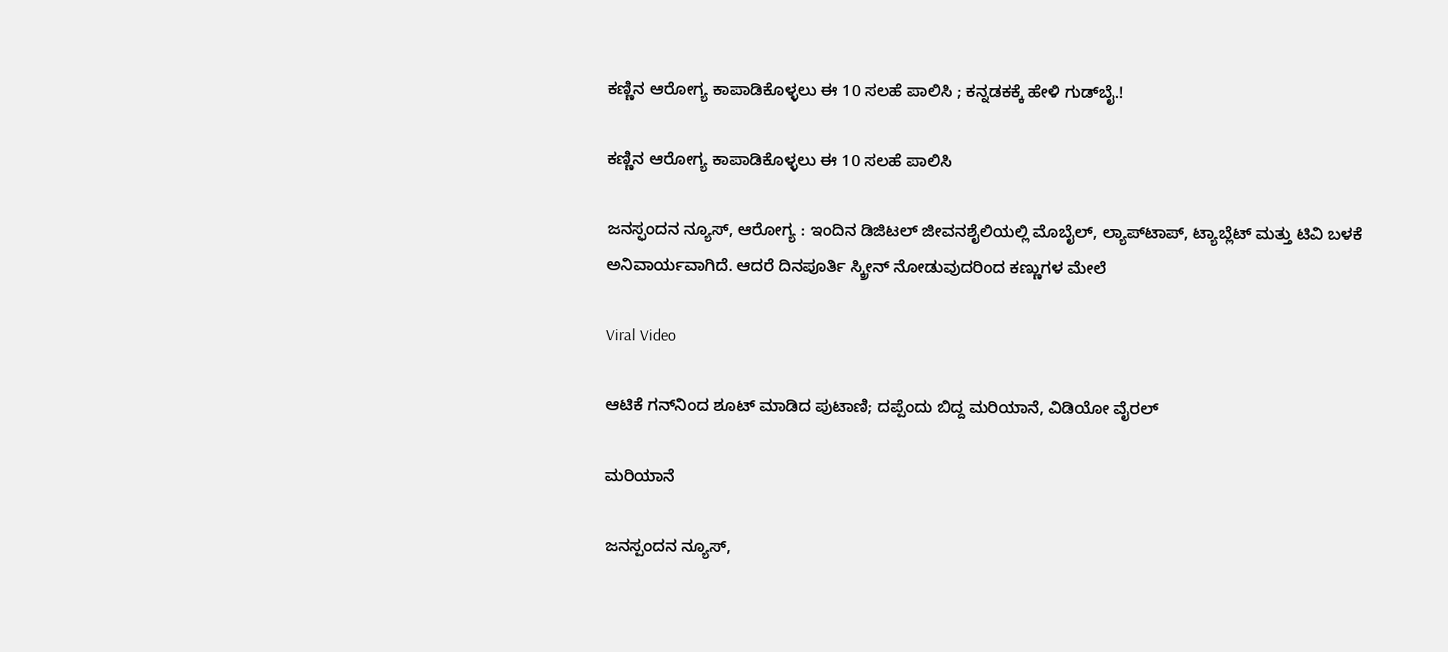ಕಣ್ಣಿನ ಆರೋಗ್ಯ ಕಾಪಾಡಿಕೊಳ್ಳಲು ಈ 10 ಸಲಹೆ ಪಾಲಿಸಿ ; ಕನ್ನಡಕಕ್ಕೆ ಹೇಳಿ ಗುಡ್‌ಬೈ.!

ಕಣ್ಣಿನ ಆರೋಗ್ಯ ಕಾಪಾಡಿಕೊಳ್ಳಲು ಈ 10 ಸಲಹೆ ಪಾಲಿಸಿ

ಜನಸ್ಫಂದನ ನ್ಯೂಸ್‌, ಆರೋಗ್ಯ : ಇಂದಿನ ಡಿಜಿಟಲ್ ಜೀವನಶೈಲಿಯಲ್ಲಿ ಮೊಬೈಲ್, ಲ್ಯಾಪ್‌ಟಾಪ್, ಟ್ಯಾಬ್ಲೆಟ್ ಮತ್ತು ಟಿವಿ ಬಳಕೆ ಅನಿವಾರ್ಯವಾಗಿದೆ. ಆದರೆ ದಿನಪೂರ್ತಿ ಸ್ಕ್ರೀನ್ ನೋಡುವುದರಿಂದ ಕಣ್ಣುಗಳ ಮೇಲೆ

Viral Video

ಆಟಿಕೆ ಗನ್‌ನಿಂದ ಶೂಟ್ ಮಾಡಿದ ಪುಟಾಣಿ; ದಪ್ಪೆಂದು ಬಿದ್ದ ಮರಿಯಾನೆ, ವಿಡಿಯೋ ವೈರಲ್

ಮರಿಯಾನೆ

ಜನಸ್ಪಂದನ ನ್ಯೂಸ್‌,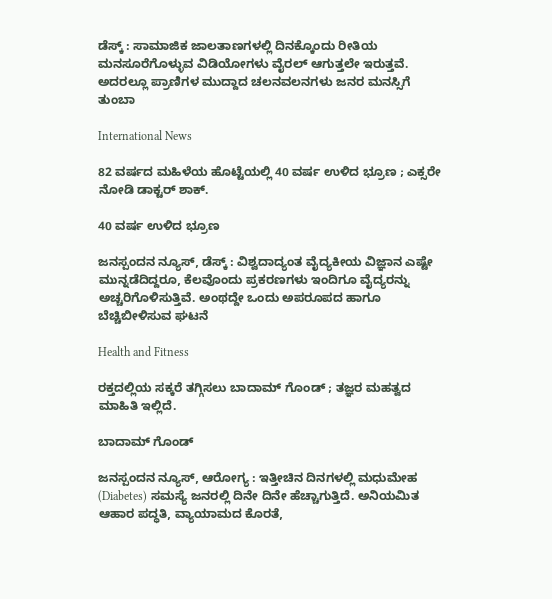ಡೆಸ್ಕ್‌ : ಸಾಮಾಜಿಕ ಜಾಲತಾಣಗಳಲ್ಲಿ ದಿನಕ್ಕೊಂದು ರೀತಿಯ ಮನಸೂರೆಗೊಳ್ಳುವ ವಿಡಿಯೋಗಳು ವೈರಲ್ ಆಗುತ್ತಲೇ ಇರುತ್ತವೆ. ಅದರಲ್ಲೂ ಪ್ರಾಣಿಗಳ ಮುದ್ದಾದ ಚಲನವಲನಗಳು ಜನರ ಮನಸ್ಸಿಗೆ ತುಂಬಾ

International News

82 ವರ್ಷದ ಮಹಿಳೆಯ ಹೊಟ್ಟೆಯಲ್ಲಿ 40 ವರ್ಷ ಉಳಿದ ಭ್ರೂಣ ; ಎಕ್ಸರೇ ನೋಡಿ ಡಾಕ್ಟರ್‌ ಶಾಕ್.

40 ವರ್ಷ ಉಳಿದ ಭ್ರೂಣ

ಜನಸ್ಪಂದನ ನ್ಯೂಸ್‌, ಡೆಸ್ಕ್‌ : ವಿಶ್ವದಾದ್ಯಂತ ವೈದ್ಯಕೀಯ ವಿಜ್ಞಾನ ಎಷ್ಟೇ ಮುನ್ನಡೆದಿದ್ದರೂ, ಕೆಲವೊಂದು ಪ್ರಕರಣಗಳು ಇಂದಿಗೂ ವೈದ್ಯರನ್ನು ಅಚ್ಚರಿಗೊಳಿಸುತ್ತಿವೆ. ಅಂಥದ್ದೇ ಒಂದು ಅಪರೂಪದ ಹಾಗೂ ಬೆಚ್ಚಿಬೀಳಿಸುವ ಘಟನೆ

Health and Fitness

ರಕ್ತದಲ್ಲಿಯ ಸಕ್ಕರೆ ತಗ್ಗಿಸಲು ಬಾದಾಮ್ ಗೊಂಡ್ ; ತಜ್ಞರ ಮಹತ್ವದ ಮಾಹಿತಿ ಇಲ್ಲಿದೆ.

ಬಾದಾಮ್ ಗೊಂಡ್

ಜನಸ್ಪಂದನ ನ್ಯೂಸ್‌, ಆರೋಗ್ಯ : ಇತ್ತೀಚಿನ ದಿನಗಳಲ್ಲಿ ಮಧುಮೇಹ (Diabetes) ಸಮಸ್ಯೆ ಜನರಲ್ಲಿ ದಿನೇ ದಿನೇ ಹೆಚ್ಚಾಗುತ್ತಿದೆ. ಅನಿಯಮಿತ ಆಹಾರ ಪದ್ಧತಿ, ವ್ಯಾಯಾಮದ ಕೊರತೆ,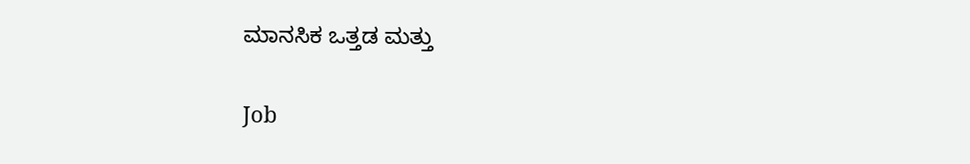ಮಾನಸಿಕ ಒತ್ತಡ ಮತ್ತು

Job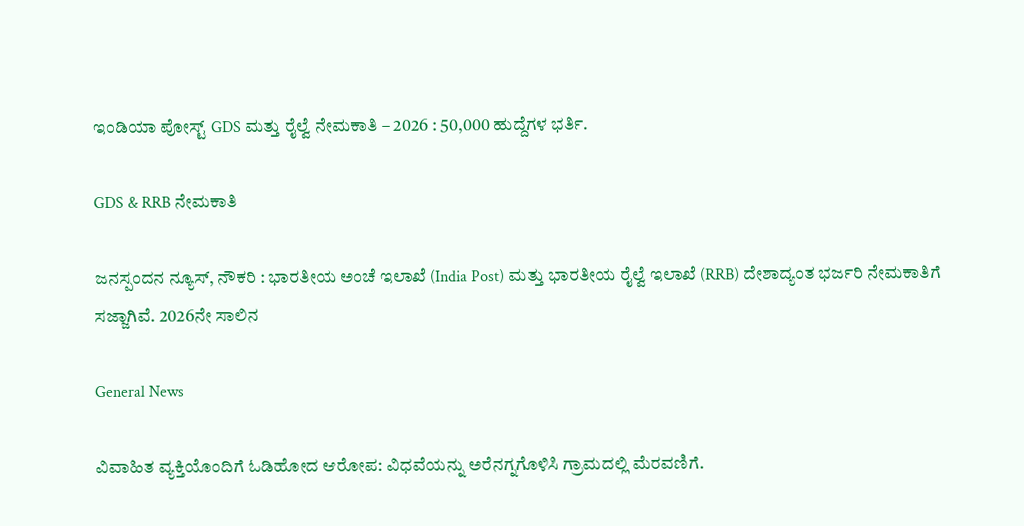ಇಂಡಿಯಾ ಪೋಸ್ಟ್ GDS ಮತ್ತು ರೈಲ್ವೆ ನೇಮಕಾತಿ – 2026 : 50,000 ಹುದ್ದೆಗಳ ಭರ್ತಿ.

GDS & RRB ನೇಮಕಾತಿ

ಜನಸ್ಪಂದನ ನ್ಯೂಸ್‌, ನೌಕರಿ : ಭಾರತೀಯ ಅಂಚೆ ಇಲಾಖೆ (India Post) ಮತ್ತು ಭಾರತೀಯ ರೈಲ್ವೆ ಇಲಾಖೆ (RRB) ದೇಶಾದ್ಯಂತ ಭರ್ಜರಿ ನೇಮಕಾತಿಗೆ ಸಜ್ಜಾಗಿವೆ. 2026ನೇ ಸಾಲಿನ

General News

ವಿವಾಹಿತ ವ್ಯಕ್ತಿಯೊಂದಿಗೆ ಓಡಿಹೋದ ಆರೋಪ: ವಿಧವೆಯನ್ನು ಅರೆನಗ್ನಗೊಳಿಸಿ ಗ್ರಾಮದಲ್ಲಿ ಮೆರವಣಿಗೆ.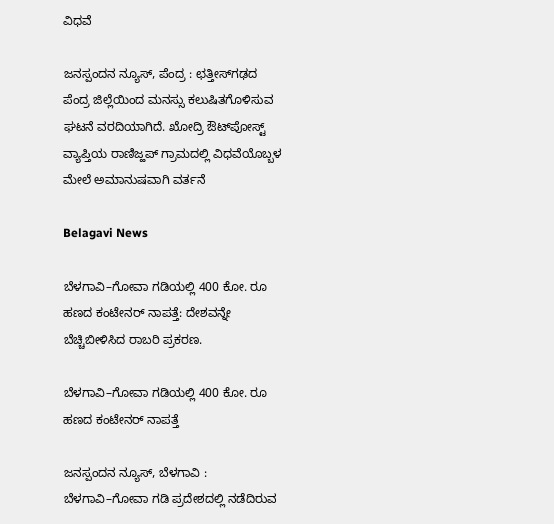ವಿಧವೆ

ಜನಸ್ಪಂದನ ನ್ಯೂಸ್, ಪೆಂದ್ರ : ಛತ್ತೀಸ್‌ಗಢದ ಪೆಂದ್ರ ಜಿಲ್ಲೆಯಿಂದ ಮನಸ್ಸು ಕಲುಷಿತಗೊಳಿಸುವ ಘಟನೆ ವರದಿಯಾಗಿದೆ. ಖೋದ್ರಿ ಔಟ್‌ಪೋಸ್ಟ್ ವ್ಯಾಪ್ತಿಯ ರಾಣಿಜ್ಹಪ್ ಗ್ರಾಮದಲ್ಲಿ ವಿಧವೆಯೊಬ್ಬಳ ಮೇಲೆ ಅಮಾನುಷವಾಗಿ ವರ್ತನೆ

Belagavi News

ಬೆಳಗಾವಿ–ಗೋವಾ ಗಡಿಯಲ್ಲಿ 400 ಕೋ. ರೂ ಹಣದ ಕಂಟೇನರ್ ನಾಪತ್ತೆ: ದೇಶವನ್ನೇ ಬೆಚ್ಚಿಬೀಳಿಸಿದ ರಾಬರಿ ಪ್ರಕರಣ.

ಬೆಳಗಾವಿ–ಗೋವಾ ಗಡಿಯಲ್ಲಿ 400 ಕೋ. ರೂ ಹಣದ ಕಂಟೇನರ್ ನಾಪತ್ತೆ

ಜನಸ್ಪಂದನ ನ್ಯೂಸ್‌, ಬೆಳಗಾವಿ : ಬೆಳಗಾವಿ–ಗೋವಾ ಗಡಿ ಪ್ರದೇಶದಲ್ಲಿ ನಡೆದಿರುವ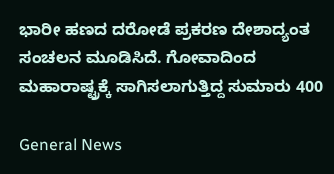ಭಾರೀ ಹಣದ ದರೋಡೆ ಪ್ರಕರಣ ದೇಶಾದ್ಯಂತ ಸಂಚಲನ ಮೂಡಿಸಿದೆ. ಗೋವಾದಿಂದ ಮಹಾರಾಷ್ಟ್ರಕ್ಕೆ ಸಾಗಿಸಲಾಗುತ್ತಿದ್ದ ಸುಮಾರು 400

General News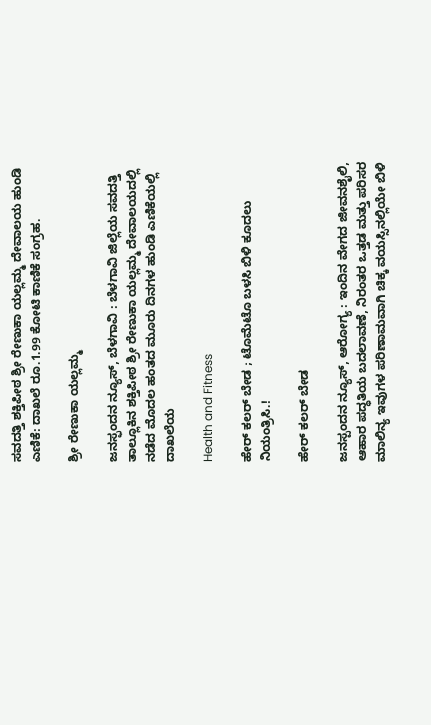ಸವದತ್ತಿ ಶಕ್ತಿಪೀಠ ಶ್ರೀ ರೇಣುಕಾ ಯಲ್ಲಮ್ಮ ದೇವಾಲಯ ಹುಂಡಿ ಎಣಿಕೆ: ದಾಖಲೆ ರೂ.1.99 ಕೋಟಿ ಕಾಣಿಕೆ ಸಂಗ್ರಹ.

ಶ್ರೀ ರೇಣುಕಾ ಯಲ್ಲಮ್ಮ

ಜನಸ್ಫಂದನ ನ್ಯೂಸ್‌, ಬೆಳಗಾವಿ : ಬೆಳಗಾವಿ ಜಿಲ್ಲೆಯ ಸವದತ್ತಿ ತಾಲ್ಲೂಕಿನ ಶಕ್ತಿಪೀಠ ಶ್ರೀ ರೇಣುಕಾ ಯಲ್ಲಮ್ಮ ದೇವಾಲಯದಲ್ಲಿ ನಡೆದ ಮೊದಲ ಹಂತದ ಮೂರು ದಿನಗಳ ಹುಂಡಿ ಎಣಿಕೆಯಲ್ಲಿ ದಾಖಲೆಯ

Health and Fitness

ಹೇರ್ ಕಲರ್ ಬೇಡ ; ಟೊಮೆಟೊ ಬಳಸಿ ಬಿಳಿ ಕೂದಲು ನಿಯಂತ್ರಿಸಿ.!

ಹೇರ್ ಕಲರ್ ಬೇಡ

ಜನಸ್ಪಂದನ ನ್ಯೂಸ್‌, ಆರೋಗ್ಯ : ಇಂದಿನ ವೇಗದ ಜೀವನಶೈಲಿ, ಆಹಾರ ಪದ್ಧತಿಯ ಬದಲಾವಣೆ, ನಿರಂತರ ಒತ್ತಡ ಮತ್ತು ಪರಿಸರ ಮಾಲಿನ್ಯ ಇವುಗಳ ಪರಿಣಾಮವಾಗಿ ಚಿಕ್ಕ ವಯಸ್ಸಿನಲ್ಲಿಯೇ ಬಿಳಿ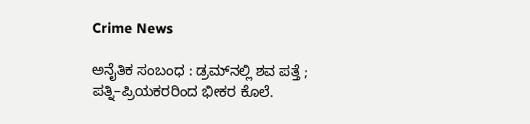Crime News

ಅನೈತಿಕ ಸಂಬಂಧ : ಡ್ರಮ್‌ನಲ್ಲಿ ಶವ ಪತ್ತೆ ; ಪತ್ನಿ–ಪ್ರಿಯಕರರಿಂದ ಭೀಕರ ಕೊಲೆ.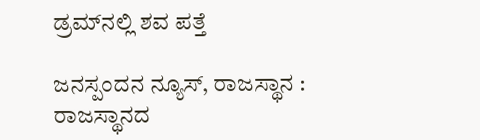ಡ್ರಮ್‌ನಲ್ಲಿ ಶವ ಪತ್ತೆ

ಜನಸ್ಪಂದನ ನ್ಯೂಸ್‌, ರಾಜಸ್ಥಾನ : ರಾಜಸ್ಥಾನದ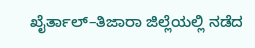ಖೈರ್ತಾಲ್–ತಿಜಾರಾ ಜಿಲ್ಲೆಯಲ್ಲಿ ನಡೆದ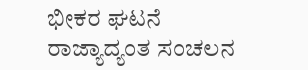ಭೀಕರ ಘಟನೆ ರಾಜ್ಯಾದ್ಯಂತ ಸಂಚಲನ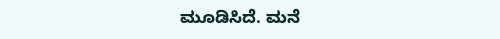ಮೂಡಿಸಿದೆ. ಮನೆ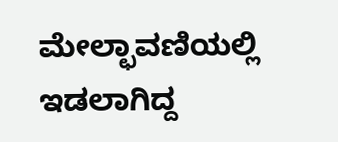ಮೇಲ್ಛಾವಣಿಯಲ್ಲಿ ಇಡಲಾಗಿದ್ದ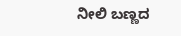ನೀಲಿ ಬಣ್ಣದ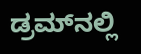ಡ್ರಮ್‌ನಲ್ಲಿ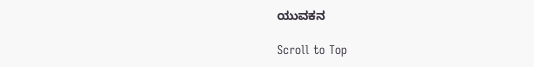ಯುವಕನ

Scroll to Top